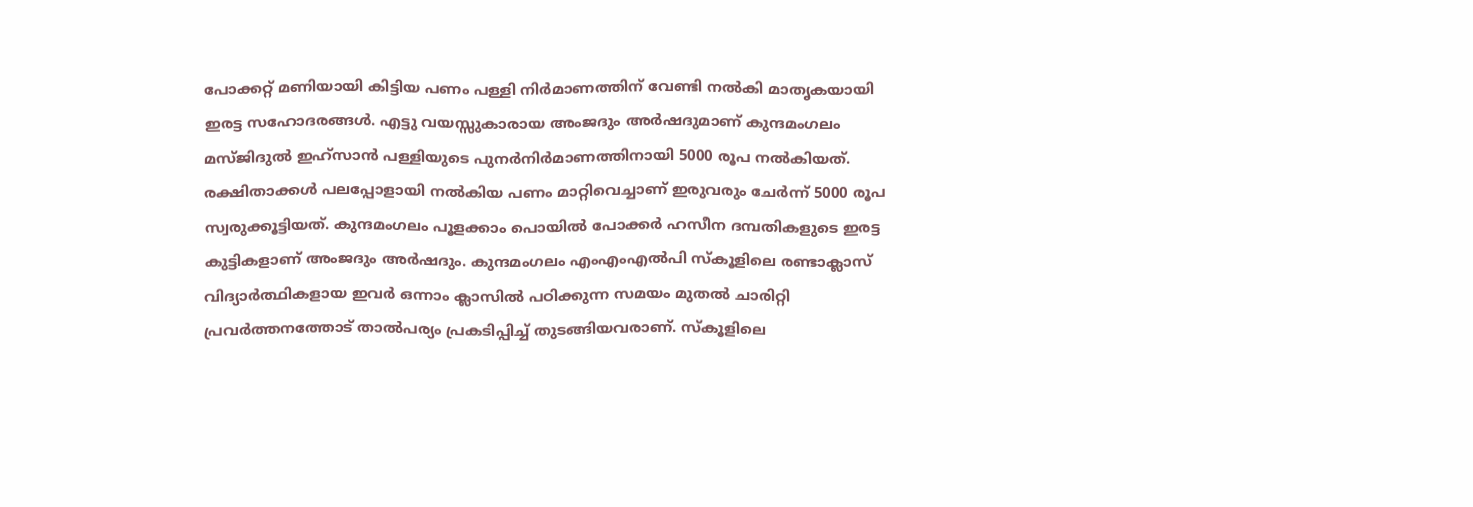പോക്കറ്റ് മണിയായി കിട്ടിയ പണം പള്ളി നിർമാണത്തിന് വേണ്ടി നൽകി മാതൃകയായി ഇരട്ട സഹോദരങ്ങൾ. എട്ടു വയസ്സുകാരായ അംജദും അർഷദുമാണ് കുന്ദമംഗലം മസ്ജിദുൽ ഇഹ്സാൻ പള്ളിയുടെ പുനർനിർമാണത്തിനായി 5000 രൂപ നൽകിയത്. രക്ഷിതാക്കൾ പലപ്പോളായി നൽകിയ പണം മാറ്റിവെച്ചാണ് ഇരുവരും ചേർന്ന് 5000 രൂപ സ്വരുക്കൂട്ടിയത്. കുന്ദമംഗലം പൂളക്കാം പൊയിൽ പോക്കർ ഹസീന ദമ്പതികളുടെ ഇരട്ട കുട്ടികളാണ് അംജദും അർഷദും. കുന്ദമംഗലം എംഎംഎൽപി സ്കൂളിലെ രണ്ടാക്ലാസ് വിദ്യാർത്ഥികളായ ഇവർ ഒന്നാം ക്ലാസിൽ പഠിക്കുന്ന സമയം മുതൽ ചാരിറ്റി പ്രവർത്തനത്തോട് താൽപര്യം പ്രകടിപ്പിച്ച് തുടങ്ങിയവരാണ്. സ്കൂളിലെ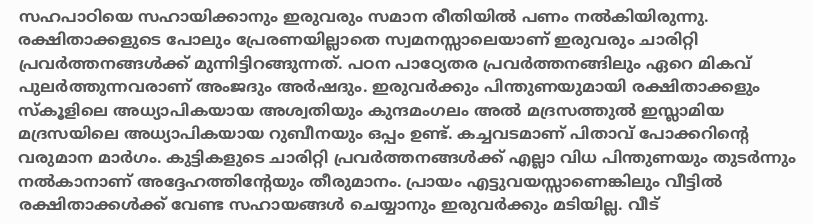സഹപാഠിയെ സഹായിക്കാനും ഇരുവരും സമാന രീതിയിൽ പണം നൽകിയിരുന്നു. രക്ഷിതാക്കളുടെ പോലും പ്രേരണയില്ലാതെ സ്വമനസ്സാലെയാണ് ഇരുവരും ചാരിറ്റി പ്രവർത്തനങ്ങൾക്ക് മുന്നിട്ടിറങ്ങുന്നത്. പഠന പാഠ്യേതര പ്രവർത്തനങ്ങിലും ഏറെ മികവ് പുലർത്തുന്നവരാണ് അംജദും അർഷദും. ഇരുവർക്കും പിന്തുണയുമായി രക്ഷിതാക്കളും സ്കൂളിലെ അധ്യാപികയായ അശ്വതിയും കുന്ദമംഗലം അൽ മദ്രസത്തുൽ ഇസ്ലാമിയ മദ്രസയിലെ അധ്യാപികയായ റുബീനയും ഒപ്പം ഉണ്ട്. കച്ചവടമാണ് പിതാവ് പോക്കറിന്റെ വരുമാന മാർഗം. കുട്ടികളുടെ ചാരിറ്റി പ്രവർത്തനങ്ങൾക്ക് എല്ലാ വിധ പിന്തുണയും തുടർന്നും നൽകാനാണ് അദ്ദേഹത്തിന്റേയും തീരുമാനം. പ്രായം എട്ടുവയസ്സാണെങ്കിലും വീട്ടിൽ രക്ഷിതാക്കൾക്ക് വേണ്ട സഹായങ്ങൾ ചെയ്യാനും ഇരുവർക്കും മടിയില്ല. വീട്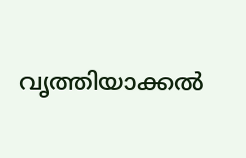വൃത്തിയാക്കൽ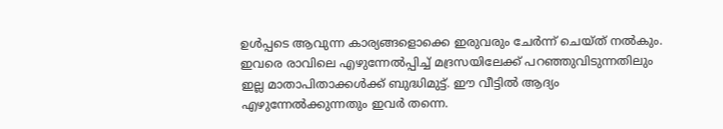ഉൾപ്പടെ ആവുന്ന കാര്യങ്ങളൊക്കെ ഇരുവരും ചേർന്ന് ചെയ്ത് നൽകും. ഇവരെ രാവിലെ എഴുന്നേൽപ്പിച്ച് മദ്രസയിലേക്ക് പറഞ്ഞുവിടുന്നതിലും ഇല്ല മാതാപിതാക്കൾക്ക് ബുദ്ധിമുട്ട്. ഈ വീട്ടിൽ ആദ്യം എഴുന്നേൽക്കുന്നതും ഇവർ തന്നെ.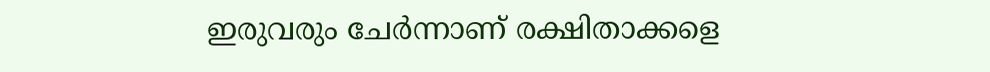ഇരുവരും ചേർന്നാണ് രക്ഷിതാക്കളെ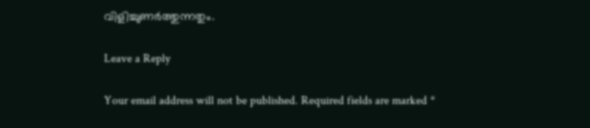വിളിച്ചുണർത്തുന്നതും.

Leave a Reply

Your email address will not be published. Required fields are marked *